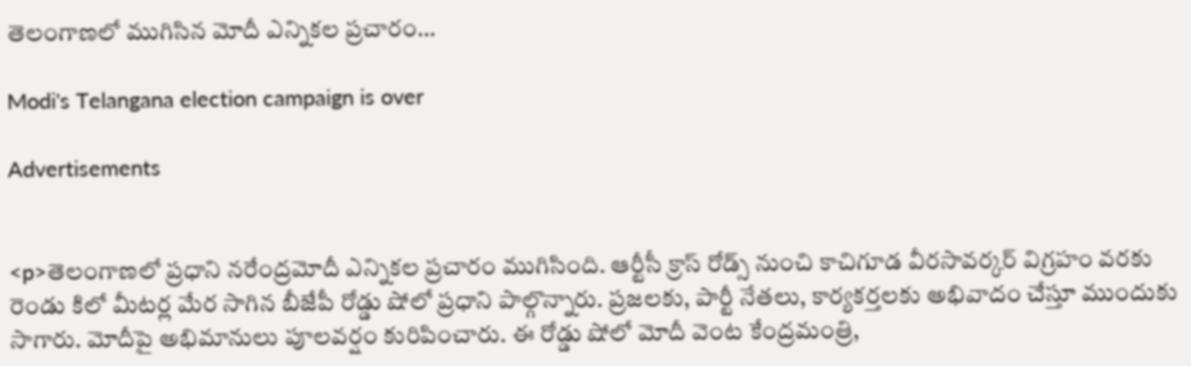తెలంగాణలో ముగిసిన మోదీ ఎన్నికల ప్రచారం…

Modi's Telangana election campaign is over

Advertisements


<p>తెలంగాణలో ప్రధాని నరేంద్రమోదీ ఎన్నికల ప్రచారం ముగిసింది. ఆర్టీసీ క్రాస్ రోడ్స్ నుంచి కాచిగూడ వీరసావర్కర్ విగ్రహం వరకు రెండు కిలో మీటర్ల మేర సాగిన బీజేపీ రోడ్డు షోలో ప్రధాని పాల్గొన్నారు. ప్రజలకు, పార్టీ నేతలు, కార్యకర్తలకు అభివాదం చేస్తూ ముందుకు సాగారు. మోదీపై అభిమానులు పూలవర్షం కురిపించారు. ఈ రోడ్డు షోలో మోదీ వెంట కేంద్రమంత్రి,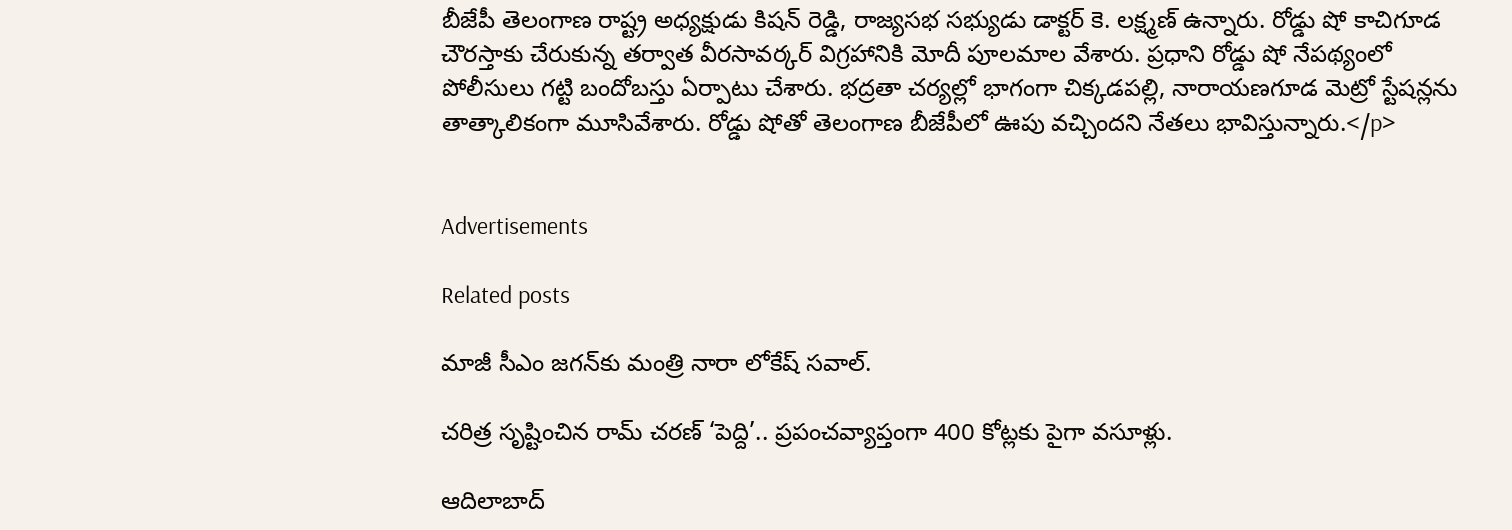బీజేపీ తెలంగాణ రాష్ట్ర అధ్యక్షుడు కిషన్ రెడ్డి, రాజ్యసభ సభ్యుడు డాక్టర్ కె. లక్ష్మణ్ ఉన్నారు. రోడ్డు షో కాచిగూడ చౌరస్తాకు చేరుకున్న తర్వాత వీరసావర్కర్ విగ్రహానికి మోదీ పూలమాల వేశారు. ప్రధాని రోడ్డు షో నేపథ్యంలో పోలీసులు గట్టి బందోబస్తు ఏర్పాటు చేశారు. భద్రతా చర్యల్లో భాగంగా చిక్కడపల్లి, నారాయణగూడ మెట్రో స్టేషన్లను తాత్కాలికంగా మూసివేశారు. రోడ్డు షోతో తెలంగాణ బీజేపీలో ఊపు వచ్చిందని నేతలు భావిస్తున్నారు.</p>


Advertisements

Related posts

మాజీ సీఎం జగన్‍కు మంత్రి నారా లోకేష్ సవాల్.

చరిత్ర సృష్టించిన రామ్ చరణ్ ‘పెద్ది’.. ప్రపంచవ్యాప్తంగా 400 కోట్లకు పైగా వసూళ్లు.

ఆదిలాబాద్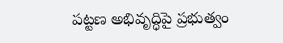పట్టణ అభివృద్ధిపై ప్రభుత్వం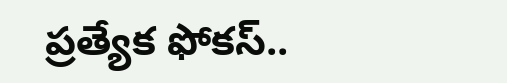ప్రత్యేక ఫోకస్..